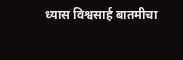ध्यास विश्वसार्ह बातमीचा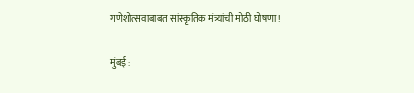गणेशोत्सवाबाबत सांस्कृतिक मंत्र्यांची मोठी घोषणा !

मुंबई :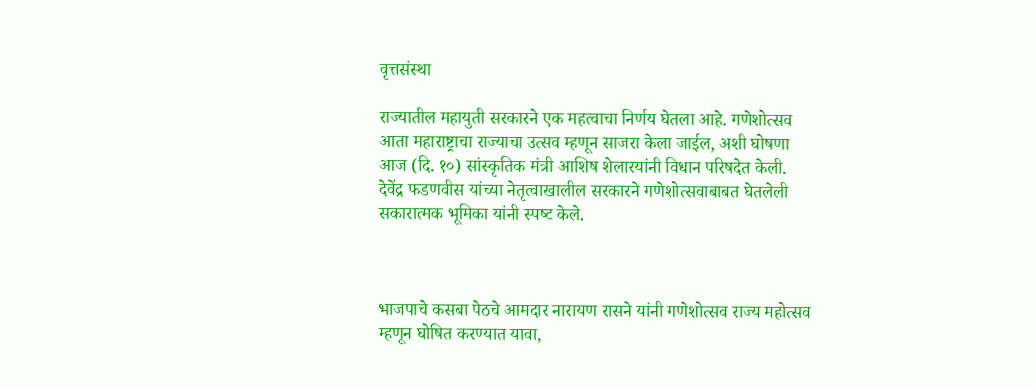वृत्तसंस्था

राज्यातील महायुती सरकारने एक महत्वाचा निर्णय घेतला आहे. गणेशोत्सव आता महाराष्ट्राचा राज्याचा उत्सव म्हणून साजरा केला जाईल, अशी घोषणा आज (दि. १०) सांस्कृतिक मंत्री आशिष शेलारयांनी विधान परिषदेत केली. देवेंद्र फडणवीस यांच्या नेतृत्वाखालील सरकारने गणेशोत्सवाबाबत घेतलेली सकारात्मक भूमिका यांनी स्‍पष्‍ट केले.



भाजपाचे कसबा पेठचे आमदार नारायण रासने यांनी गणेशोत्सव राज्य महोत्सव म्हणून घोषित करण्यात यावा,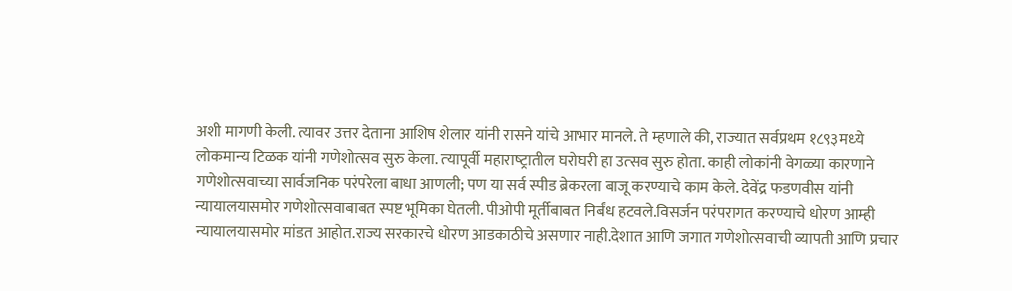अशी मागणी केली. त्यावर उत्तर देताना आशिष शेलार यांनी रासने यांचे आभार मानले. ते म्‍हणाले की, राज्‍यात सर्वप्रथम १८९३मध्‍ये लोकमान्‍य टिळक यांनी गणेशोत्‍सव सुरु केला. त्‍यापूर्वी महाराष्‍ट्रातील घरोघरी हा उत्‍सव सुरु होता. काही लोकांनी वेगळ्या कारणाने गणेशोत्सवाच्या सार्वजनिक परंपरेला बाधा आणली; पण या सर्व स्पीड ब्रेकरला बाजू करण्याचे काम केले. देवेंद्र फडणवीस यांनी न्यायालयासमोर गणेशोत्सवाबाबत स्पष्ट भूमिका घेतली. पीओपी मूर्तीबाबत निर्बंध हटवले.विसर्जन परंपरागत करण्याचे धोरण आम्ही न्यायालयासमोर मांडत आहोत.राज्य सरकारचे धोरण आडकाठीचे असणार नाही.देशात आणि जगात गणेशोत्सवाची व्यापती आणि प्रचार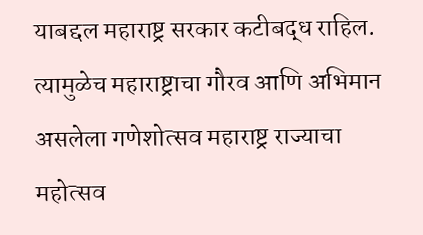याबद्दल महाराष्ट्र सरकार कटीबद्ध राहिल. त्यामुळेच महाराष्ट्राचा गौरव आणि अभिमान असलेला गणेशोत्सव महाराष्ट्र राज्याचा महोत्सव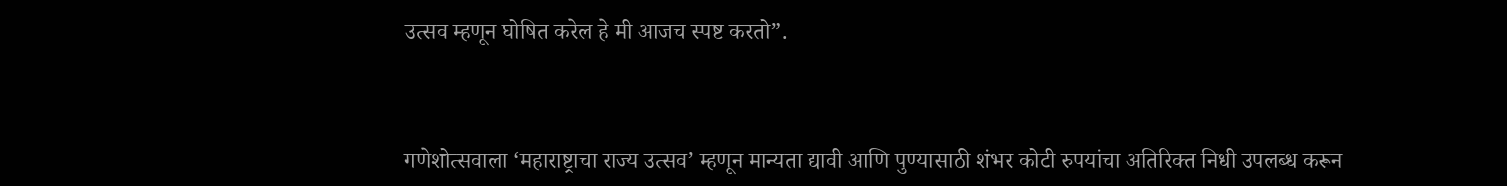उत्सव म्हणून घोषित करेल हे मी आजच स्पष्ट करतो”.



गणेशोत्सवाला ‘महाराष्ट्राचा राज्य उत्सव’ म्हणून मान्यता द्यावी आणि पुण्यासाठी शंभर कोटी रुपयांचा अतिरिक्त निधी उपलब्ध करून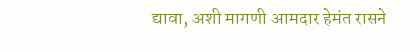द्यावा, अशी मागणी आमदार हेमंत रासने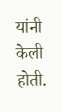यांनी केली होती.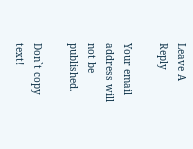Leave A Reply

Your email address will not be published.

Don`t copy text!